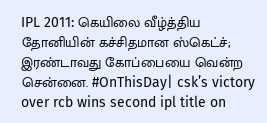IPL 2011: கெயிலை வீழ்த்திய தோனியின் கச்சிதமான ஸ்கெட்ச்; இரண்டாவது கோப்பையை வென்ற சென்னை. #OnThisDay| csk’s victory over rcb wins second ipl title on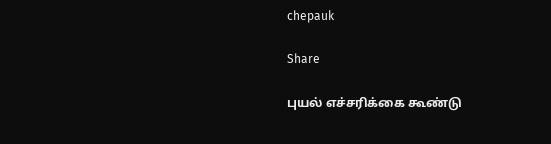chepauk

Share

புயல் எச்சரிக்கை கூண்டு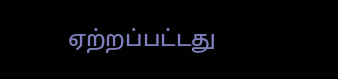ஏற்றப்பட்டது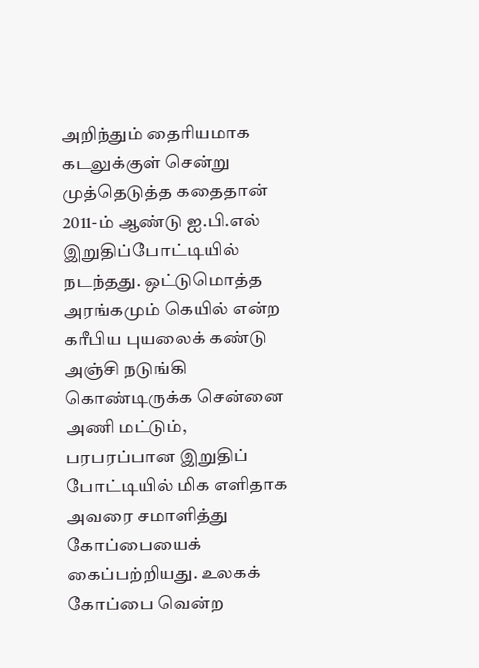அறிந்தும் தைரியமாக கடலுக்குள் சென்று முத்தெடுத்த கதைதான் 2011-ம் ஆண்டு ஐ.பி.எல் இறுதிப்போட்டியில் நடந்தது. ஒட்டுமொத்த அரங்கமும் கெயில் என்ற கரீபிய புயலைக் கண்டு அஞ்சி நடுங்கி கொண்டிருக்க சென்னை அணி மட்டும், பரபரப்பான இறுதிப் போட்டியில் மிக எளிதாக அவரை சமாளித்து கோப்பையைக் கைப்பற்றியது. உலகக் கோப்பை வென்ற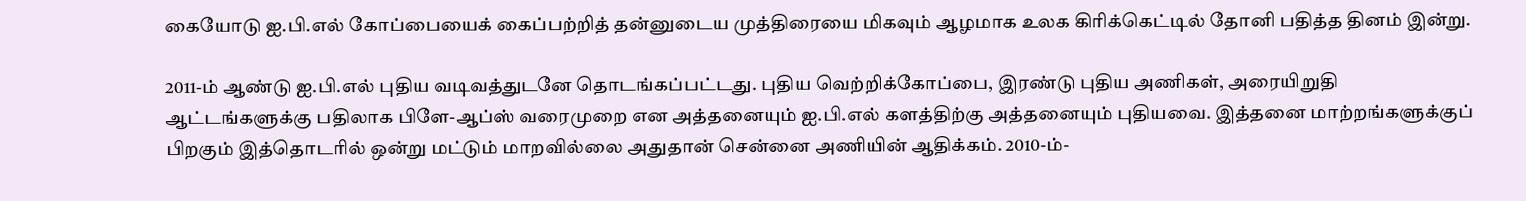கையோடு ஐ.பி.எல் கோப்பையைக் கைப்பற்றித் தன்னுடைய முத்திரையை மிகவும் ஆழமாக உலக கிரிக்கெட்டில் தோனி பதித்த தினம் இன்று.

2011-ம் ஆண்டு ஐ.பி.எல் புதிய வடிவத்துடனே தொடங்கப்பட்டது. புதிய வெற்றிக்கோப்பை, இரண்டு புதிய அணிகள், அரையிறுதி ஆட்டங்களுக்கு பதிலாக பிளே-ஆப்ஸ் வரைமுறை என அத்தனையும் ஐ.பி.எல் களத்திற்கு அத்தனையும் புதியவை. இத்தனை மாற்றங்களுக்குப் பிறகும் இத்தொடரில் ஒன்று மட்டும் மாறவில்லை அதுதான் சென்னை அணியின் ஆதிக்கம். 2010-ம்-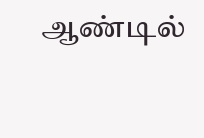ஆண்டில்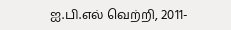ஐ.பி.எல் வெற்றி, 2011-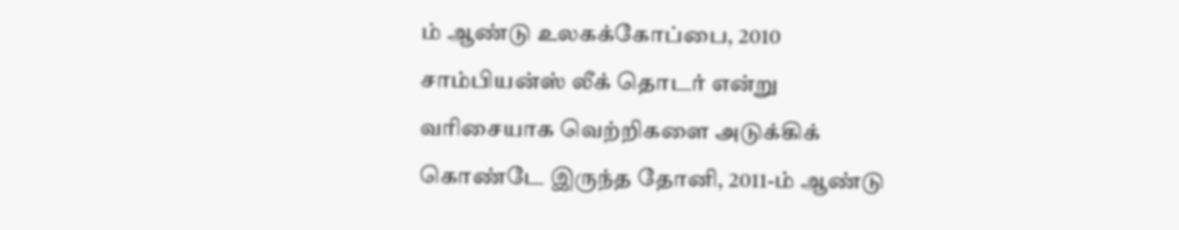ம் ஆண்டு உலகக்கோப்பை, 2010 சாம்பியன்ஸ் லீக் தொடர் என்று வரிசையாக வெற்றிகளை அடுக்கிக் கொண்டே இருந்த தோனி, 2011-ம் ஆண்டு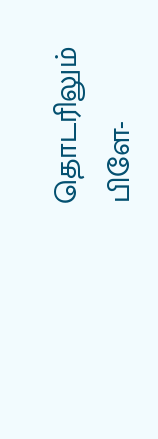தொடரிலும் பிளே-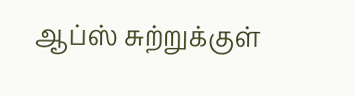ஆப்ஸ் சுற்றுக்குள்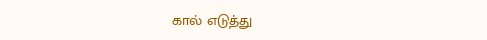கால் எடுத்து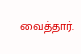வைத்தார்.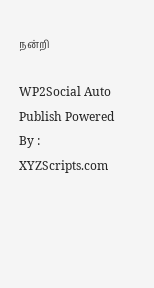நன்றி

WP2Social Auto Publish Powered By : XYZScripts.com